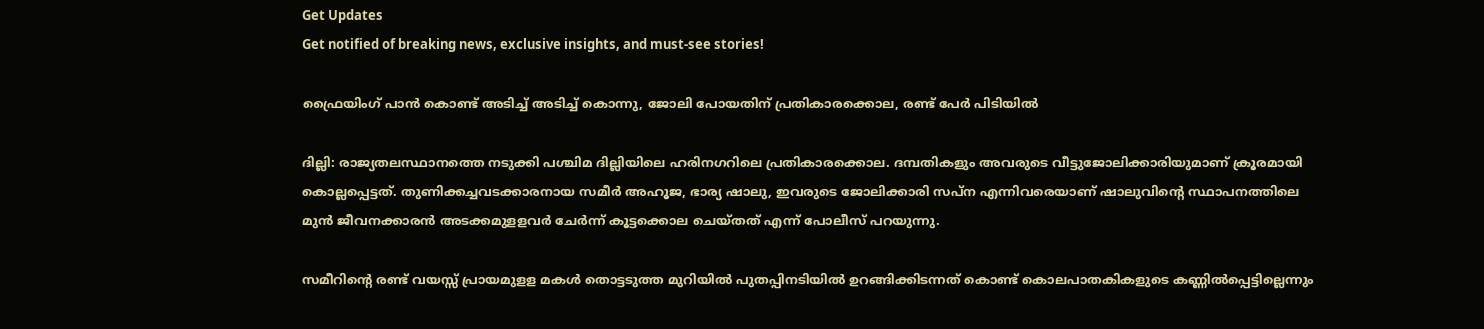Get Updates
Get notified of breaking news, exclusive insights, and must-see stories!

ഫ്രൈയിംഗ് പാൻ കൊണ്ട് അടിച്ച് അടിച്ച് കൊന്നു, ജോലി പോയതിന് പ്രതികാരക്കൊല, രണ്ട് പേർ പിടിയിൽ

ദില്ലി: രാജ്യതലസ്ഥാനത്തെ നടുക്കി പശ്ചിമ ദില്ലിയിലെ ഹരിനഗറിലെ പ്രതികാരക്കൊല. ദമ്പതികളും അവരുടെ വീട്ടുജോലിക്കാരിയുമാണ് ക്രൂരമായി കൊല്ലപ്പെട്ടത്. തുണിക്കച്ചവടക്കാരനായ സമീര്‍ അഹൂജ, ഭാര്യ ഷാലു, ഇവരുടെ ജോലിക്കാരി സപ്‌ന എന്നിവരെയാണ് ഷാലുവിന്റെ സ്ഥാപനത്തിലെ മുന്‍ ജീവനക്കാരന്‍ അടക്കമുളളവര്‍ ചേര്‍ന്ന് കൂട്ടക്കൊല ചെയ്തത് എന്ന് പോലീസ് പറയുന്നു.

സമീറിന്റെ രണ്ട് വയസ്സ് പ്രായമുളള മകള്‍ തൊട്ടടുത്ത മുറിയില്‍ പുതപ്പിനടിയില്‍ ഉറങ്ങിക്കിടന്നത് കൊണ്ട് കൊലപാതകികളുടെ കണ്ണില്‍പ്പെട്ടില്ലെന്നും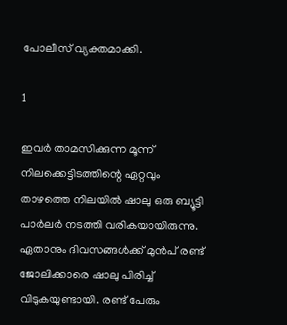പോലീസ് വ്യക്തമാക്കി.

1

ഇവര്‍ താമസിക്കുന്ന മൂന്ന് നിലക്കെട്ടിടത്തിന്റെ ഏറ്റവും താഴത്തെ നിലയില്‍ ഷാലു ഒരു ബ്യൂട്ടി പാര്‍ലര്‍ നടത്തി വരികയായിരുന്നു. ഏതാനും ദിവസങ്ങള്‍ക്ക് മുന്‍പ് രണ്ട് ജോലിക്കാരെ ഷാലു പിരിച്ച് വിടുകയുണ്ടായി. രണ്ട് പേരും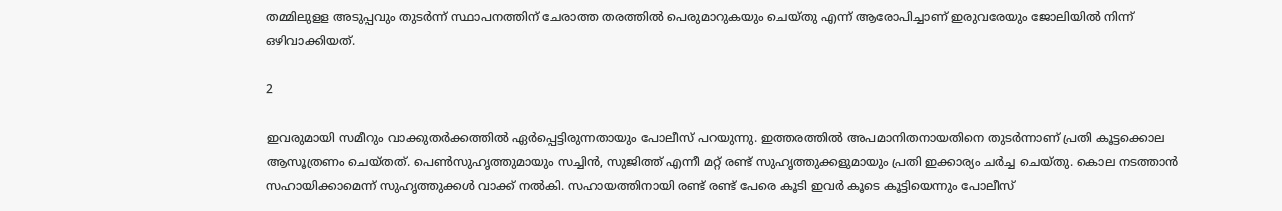തമ്മിലുളള അടുപ്പവും തുടര്‍ന്ന് സ്ഥാപനത്തിന് ചേരാത്ത തരത്തില്‍ പെരുമാറുകയും ചെയ്തു എന്ന് ആരോപിച്ചാണ് ഇരുവരേയും ജോലിയില്‍ നിന്ന് ഒഴിവാക്കിയത്.

2

ഇവരുമായി സമീറും വാക്കുതര്‍ക്കത്തില്‍ ഏര്‍പ്പെട്ടിരുന്നതായും പോലീസ് പറയുന്നു. ഇത്തരത്തില്‍ അപമാനിതനായതിനെ തുടര്‍ന്നാണ് പ്രതി കൂട്ടക്കൊല ആസൂത്രണം ചെയ്തത്. പെണ്‍സുഹൃത്തുമായും സച്ചിന്‍, സുജിത്ത് എന്നീ മറ്റ് രണ്ട് സുഹൃത്തുക്കളുമായും പ്രതി ഇക്കാര്യം ചര്‍ച്ച ചെയ്തു. കൊല നടത്താന്‍ സഹായിക്കാമെന്ന് സുഹൃത്തുക്കള്‍ വാക്ക് നല്‍കി. സഹായത്തിനായി രണ്ട് രണ്ട് പേരെ കൂടി ഇവര്‍ കൂടെ കൂട്ടിയെന്നും പോലീസ്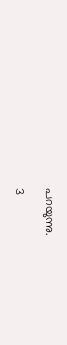പറയുന്നു.

3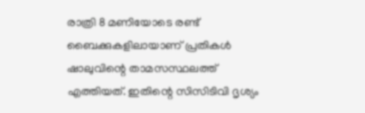രാത്രി 8 മണിയോടെ രണ്ട് ബൈക്കുകളിലായാണ് പ്രതികള്‍ ഷാലുവിന്റെ താമസസ്ഥലത്ത് എത്തിയത്. ഇതിന്റെ സിസിടിവി ദൃശ്യം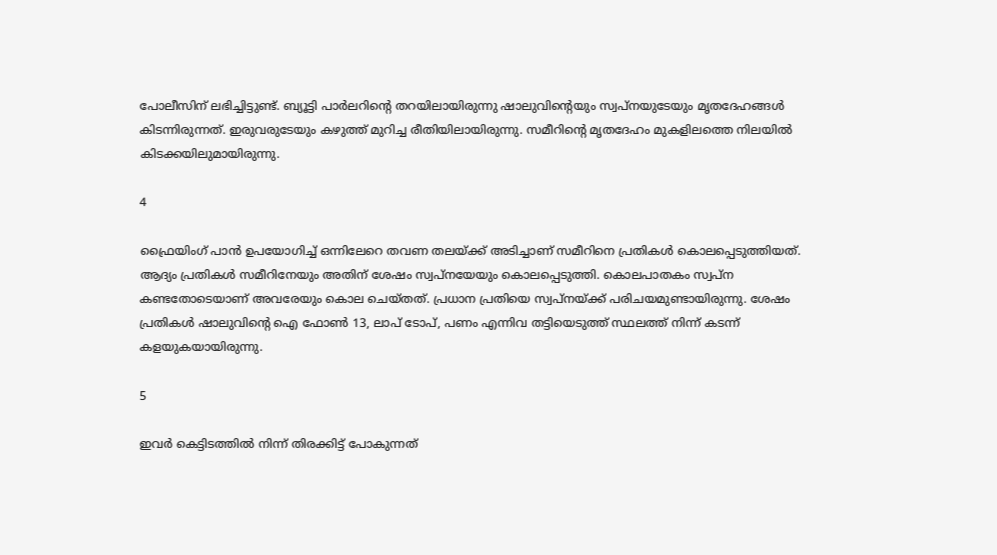പോലീസിന് ലഭിച്ചിട്ടുണ്ട്. ബ്യൂട്ടി പാര്‍ലറിന്റെ തറയിലായിരുന്നു ഷാലുവിന്റെയും സ്വപ്‌നയുടേയും മൃതദേഹങ്ങള്‍ കിടന്നിരുന്നത്. ഇരുവരുടേയും കഴുത്ത് മുറിച്ച രീതിയിലായിരുന്നു. സമീറിന്റെ മൃതദേഹം മുകളിലത്തെ നിലയില്‍ കിടക്കയിലുമായിരുന്നു.

4

ഫ്രൈയിംഗ് പാന്‍ ഉപയോഗിച്ച് ഒന്നിലേറെ തവണ തലയ്ക്ക് അടിച്ചാണ് സമീറിനെ പ്രതികള്‍ കൊലപ്പെടുത്തിയത്. ആദ്യം പ്രതികള്‍ സമീറിനേയും അതിന് ശേഷം സ്വപ്‌നയേയും കൊലപ്പെടുത്തി. കൊലപാതകം സ്വപ്‌ന കണ്ടതോടെയാണ് അവരേയും കൊല ചെയ്തത്. പ്രധാന പ്രതിയെ സ്വപ്‌നയ്ക്ക് പരിചയമുണ്ടായിരുന്നു. ശേഷം പ്രതികള്‍ ഷാലുവിന്റെ ഐ ഫോണ്‍ 13, ലാപ് ടോപ്, പണം എന്നിവ തട്ടിയെടുത്ത് സ്ഥലത്ത് നിന്ന് കടന്ന് കളയുകയായിരുന്നു.

5

ഇവര്‍ കെട്ടിടത്തില്‍ നിന്ന് തിരക്കിട്ട് പോകുന്നത്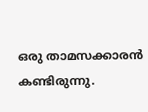ഒരു താമസക്കാരന്‍ കണ്ടിരുന്നു.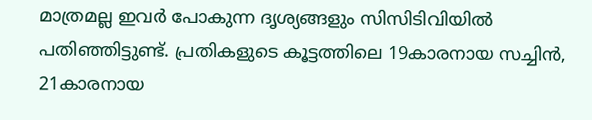മാത്രമല്ല ഇവര്‍ പോകുന്ന ദൃശ്യങ്ങളും സിസിടിവിയില്‍ പതിഞ്ഞിട്ടുണ്ട്. പ്രതികളുടെ കൂട്ടത്തിലെ 19കാരനായ സച്ചിന്‍, 21കാരനായ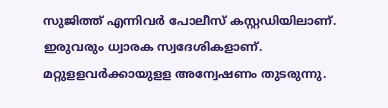സുജിത്ത് എന്നിവര്‍ പോലീസ് കസ്റ്റഡിയിലാണ്. ഇരുവരും ധ്വാരക സ്വദേശികളാണ്. മറ്റുളളവര്‍ക്കായുളള അന്വേഷണം തുടരുന്നു.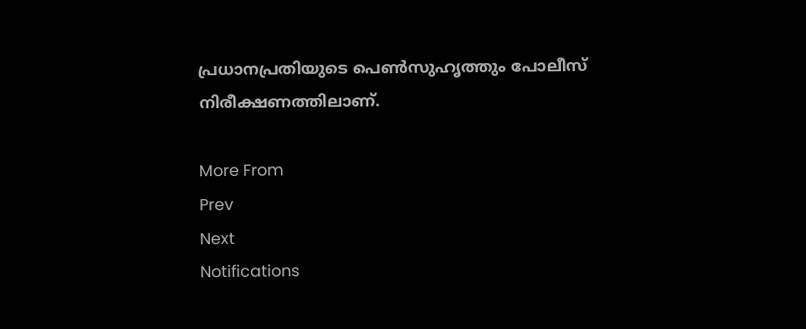പ്രധാനപ്രതിയുടെ പെണ്‍സുഹൃത്തും പോലീസ് നിരീക്ഷണത്തിലാണ്.

More From
Prev
Next
Notifications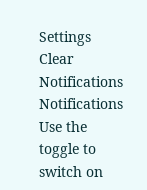Settings
Clear Notifications
Notifications
Use the toggle to switch on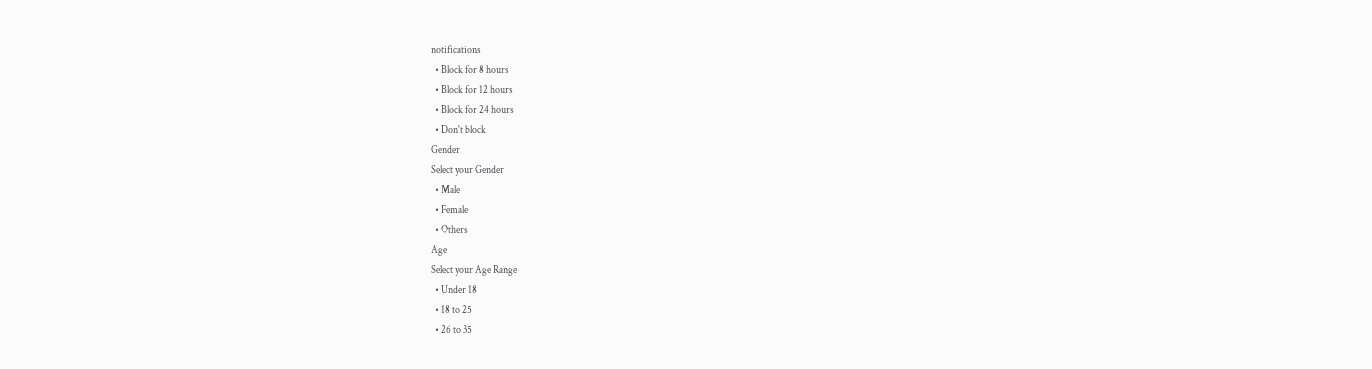notifications
  • Block for 8 hours
  • Block for 12 hours
  • Block for 24 hours
  • Don't block
Gender
Select your Gender
  • Male
  • Female
  • Others
Age
Select your Age Range
  • Under 18
  • 18 to 25
  • 26 to 35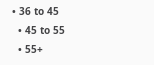• 36 to 45
  • 45 to 55
  • 55+